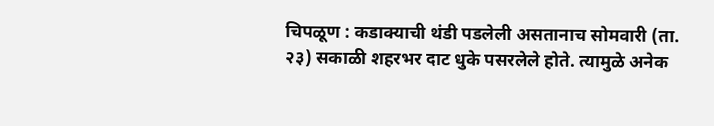चिपळूण : कडाक्याची थंडी पडलेली असतानाच सोमवारी (ता. २३) सकाळी शहरभर दाट धुके पसरलेले होते. त्यामुळे अनेक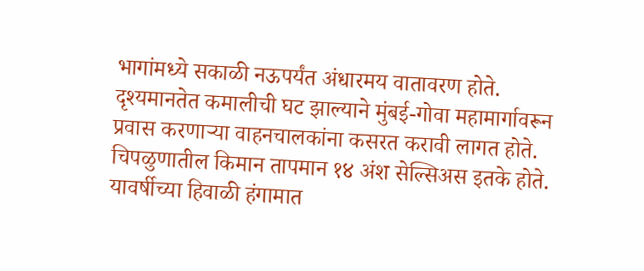भागांमध्ये सकाळी नऊपर्यंत अंधारमय वातावरण होते. दृश्यमानतेत कमालीची घट झाल्याने मुंबई-गोवा महामार्गावरून प्रवास करणाऱ्या वाहनचालकांना कसरत करावी लागत होते.
चिपळुणातील किमान तापमान १४ अंश सेल्सिअस इतके होते. यावर्षीच्या हिवाळी हंगामात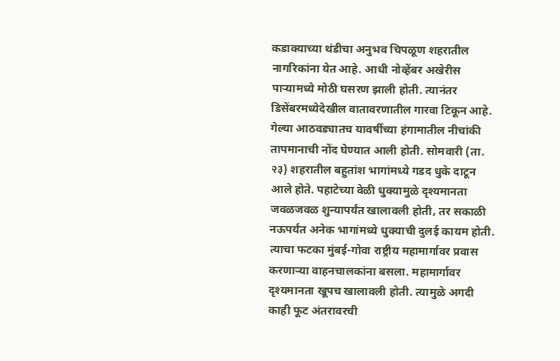कडाक्याच्या थंडीचा अनुभव चिपळूण शहरातील नागरिकांना येत आहे. आधी नोव्हेंबर अखेरीस पाऱ्यामध्ये मोठी घसरण झाली होती. त्यानंतर डिसेंबरमध्येदेखील वातावरणातील गारवा टिकून आहे. गेल्या आठवड्यातच यावर्षीच्या हंगामातील नीचांकी तापमानाची नोंद घेण्यात आली होती. सोमवारी (ता. २३) शहरातील बहुतांश भागांमध्ये गडद धुके दाटून आले होते. पहाटेच्या वेळी धुक्यामुळे दृश्यमानता जवळजवळ शुन्यापर्यंत खालावली होती, तर सकाळी नऊपर्यंत अनेक भागांमध्ये धुक्याची दुलई कायम होती. त्याचा फटका मुंबई-गोवा राष्ट्रीय महामार्गावर प्रवास करणाऱ्या वाहनचालकांना बसला. महामार्गावर दृश्यमानता खूपच खालावली होती. त्यामुळे अगदी काही फूट अंतरावरची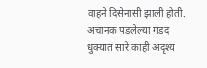वाहने दिसेनासी झाली होती. अचानक पडलेल्या गडद धुक्यात सारे काही अदृश्य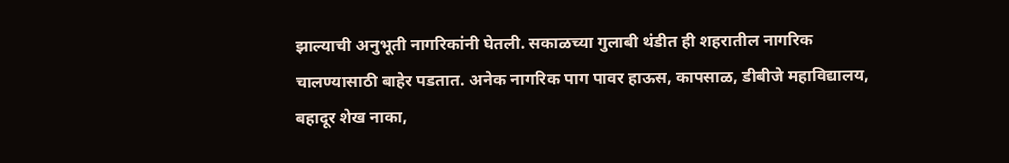झाल्याची अनुभूती नागरिकांनी घेतली. सकाळच्या गुलाबी थंडीत ही शहरातील नागरिक चालण्यासाठी बाहेर पडतात. अनेक नागरिक पाग पावर हाऊस, कापसाळ, डीबीजे महाविद्यालय, बहादूर शेख नाका,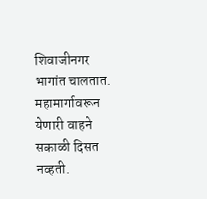शिवाजीनगर भागांत चालतात. महामार्गावरून येणारी वाहने सकाळी दिसत नव्हती.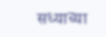सध्याच्या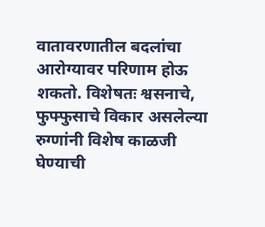वातावरणातील बदलांचा आरोग्यावर परिणाम होऊ शकतो. विशेषतः श्वसनाचे, फुफ्फुसाचे विकार असलेल्या रुग्णांनी विशेष काळजी घेण्याची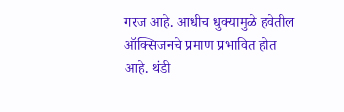गरज आहे. आधीच धुक्यामुळे हवेतील ऑक्सिजनचे प्रमाण प्रभावित होत आहे. थंडी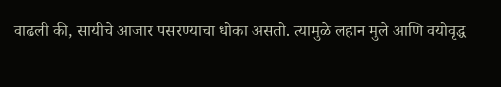वाढली की, सायीचे आजार पसरण्याचा धोका असतो. त्यामुळे लहान मुले आणि वयोवृद्ध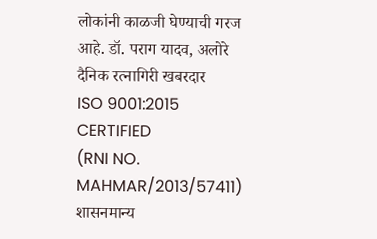लोकांनी काळजी घेण्याची गरज आहे. डॉ. पराग यादव, अलोरे
दैनिक रत्नागिरी खबरदार
ISO 9001:2015 CERTIFIED
(RNI NO. MAHMAR/2013/57411)
शासनमान्य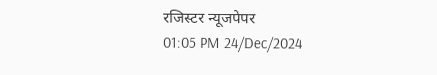रजिस्टर न्यूजपेपर
01:05 PM 24/Dec/2024